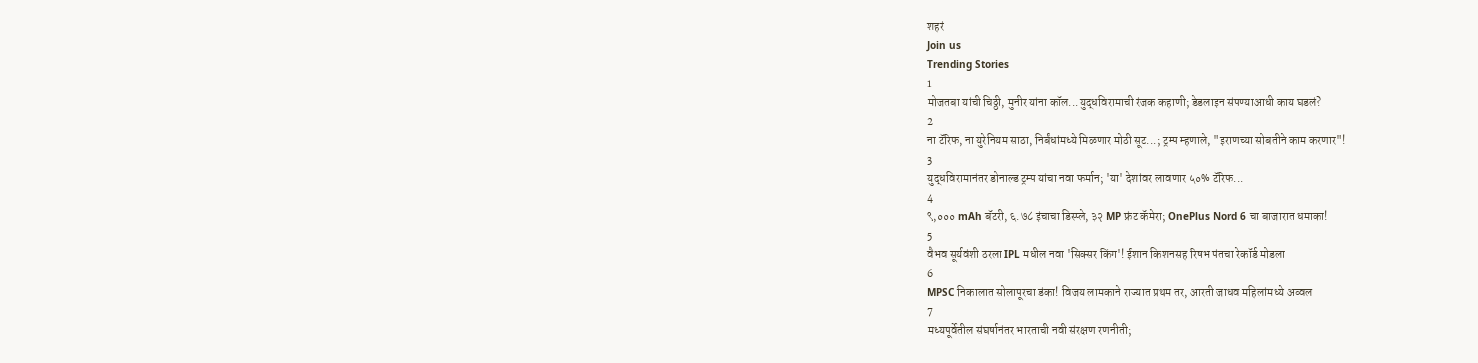शहरं
Join us
Trending Stories
1
मोजतबा यांची चिठ्ठी, मुनीर यांना कॉल...युद्धविरामाची रंजक कहाणी; डेडलाइन संपण्याआधी काय घडलं?
2
ना टॅरिफ, ना युरेनियम साठा, निर्बंधांमध्ये मिळणार मोठी सूट...; ट्रम्प म्हणाले, "इराणच्या सोबतीने काम करणार"!
3
युद्धविरामानंतर डोनाल्ड ट्रम्प यांचा नवा फर्मान; 'या' देशांवर लावणार ५०% टॅरिफ...
4
९,००० mAh बॅटरी, ६.७८ इंचाचा डिस्प्ले, ३२ MP फ्रंट कॅमेरा; OnePlus Nord 6 चा बाजारात धमाका!
5
वैभव सूर्यवंशी ठरला IPL मधील नवा 'सिक्सर किंग'! ईशान किशनसह रिषभ पंतचा रेकॉर्ड मोडला
6
MPSC निकालात सोलापूरचा डंका! विजय लामकाने राज्यात प्रथम तर, आरती जाधव महिलांमध्ये अव्वल
7
मध्यपूर्वेतील संघर्षानंतर भारताची नवी संरक्षण रणनीती;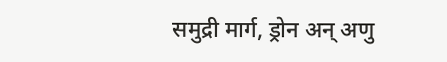समुद्री मार्ग, ड्रोन अन् अणु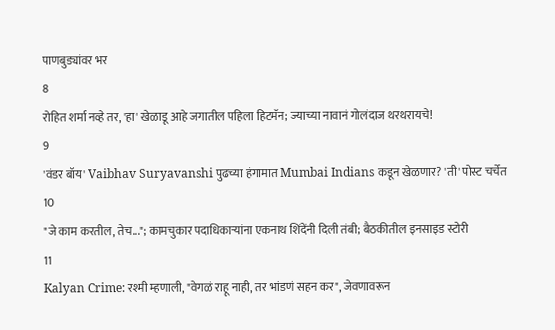पाणबुड्यांवर भर
8
रोहित शर्मा नव्हे तर, 'हा' खेळाडू आहे जगातील पहिला हिटमॅन; ज्याच्या नावानं गोलंदाज थरथरायचे!
9
'वंडर बॉय' Vaibhav Suryavanshi पुढच्या हंगामात Mumbai Indians कडून खेळणार? 'ती' पोस्ट चर्चेत
10
"जे काम करतील, तेच..."; कामचुकार पदाधिकाऱ्यांना एकनाथ शिंदेंनी दिली तंबी; बैठकीतील इनसाइड स्टोरी
11
Kalyan Crime: रश्मी म्हणाली, "वेगळं राहू नाही, तर भांडणं सहन कर", जेवणावरून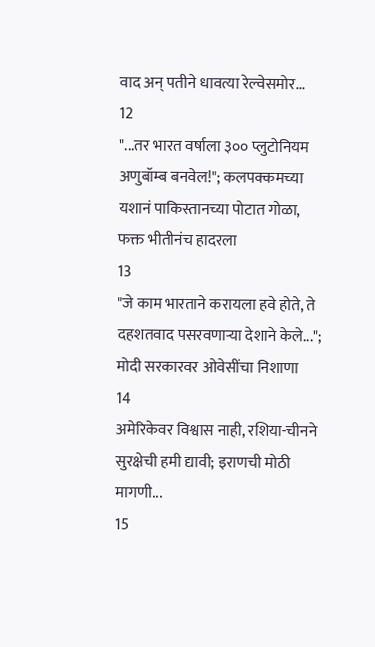वाद अन् पतीने धावत्या रेल्वेसमोर...
12
"...तर भारत वर्षाला ३०० प्लुटोनियम अणुबॉम्ब बनवेल!"; कलपक्कमच्या यशानं पाकिस्तानच्या पोटात गोळा, फक्त भीतीनंच हादरला
13
"जे काम भारताने करायला हवे होते, ते दहशतवाद पसरवणाऱ्या देशाने केले..."; मोदी सरकारवर ओवेसींचा निशाणा
14
अमेरिकेवर विश्वास नाही, रशिया-चीनने सुरक्षेची हमी द्यावी; इराणची मोठी मागणी...
15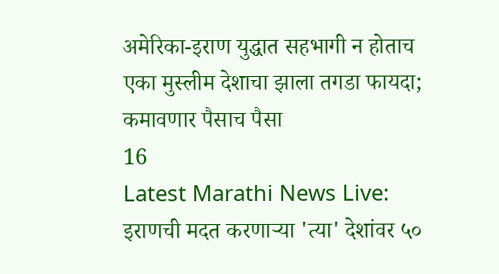अमेरिका-इराण युद्धात सहभागी न होताच एका मुस्लीम देशाचा झाला तगडा फायदा; कमावणार पैसाच पैसा
16
Latest Marathi News Live: इराणची मदत करणाऱ्या 'त्या' देशांवर ५०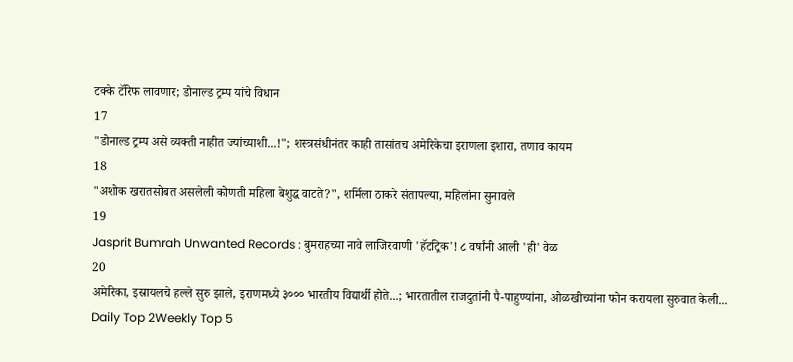टक्के टॅरिफ लावणार; डोनाल्ड ट्रम्प यांचे विधान
17
"डोनाल्ड ट्रम्प असे व्यक्ती नाहीत ज्यांच्याशी...!"; शस्त्रसंधीनंतर काही तासांतच अमेरिकेचा इराणला इशारा, तणाव कायम
18
"अशोक खरातसोबत असलेली कोणती महिला बेशुद्ध वाटते?", शर्मिला ठाकरे संतापल्या, महिलांना सुनावले
19
Jasprit Bumrah Unwanted Records : बुमराहच्या नावे लाजिरवाणी 'हॅटट्रिक'! ८ वर्षांनी आली 'ही' वेळ
20
अमेरिका, इस्रायलचे हल्ले सुरु झाले, इराणमध्ये ३००० भारतीय विद्यार्थी होते...; भारतातील राजदुतांनी पै-पाहुण्यांना, ओळखीच्यांना फोन करायला सुरुवात केली...
Daily Top 2Weekly Top 5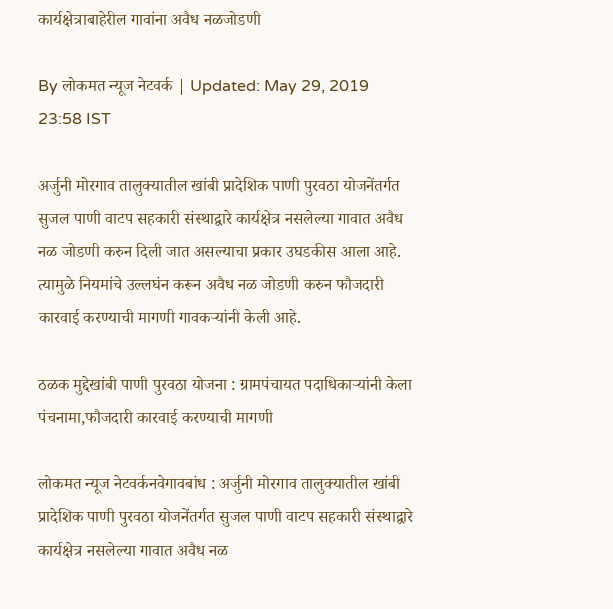कार्यक्षेत्राबाहेरील गावांना अवैध नळजोडणी

By लोकमत न्यूज नेटवर्क | Updated: May 29, 2019 23:58 IST

अर्जुनी मोरगाव तालुक्यातील खांबी प्रादेशिक पाणी पुरवठा योजनेंतर्गत सुजल पाणी वाटप सहकारी संस्थाद्वारे कार्यक्षेत्र नसलेल्या गावात अवैध नळ जोडणी करुन दिली जात असल्याचा प्रकार उघडकीस आला आहे. त्यामुळे नियमांचे उल्लघंन करून अवैध नळ जोडणी करुन फौजदारी कारवाई करण्याची मागणी गावकऱ्यांनी केली आहे.

ठळक मुद्देखांबी पाणी पुरवठा योजना : ग्रामपंचायत पदाधिकाऱ्यांनी केला पंचनामा,फौजदारी कारवाई करण्याची मागणी

लोकमत न्यूज नेटवर्कनवेगावबांध : अर्जुनी मोरगाव तालुक्यातील खांबी प्रादेशिक पाणी पुरवठा योजनेंतर्गत सुजल पाणी वाटप सहकारी संस्थाद्वारे कार्यक्षेत्र नसलेल्या गावात अवैध नळ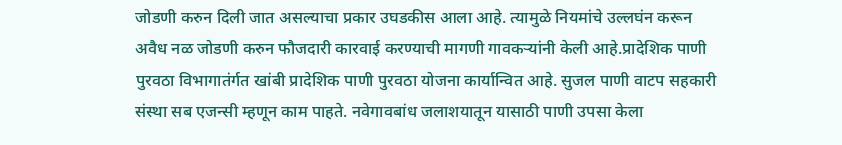जोडणी करुन दिली जात असल्याचा प्रकार उघडकीस आला आहे. त्यामुळे नियमांचे उल्लघंन करून अवैध नळ जोडणी करुन फौजदारी कारवाई करण्याची मागणी गावकऱ्यांनी केली आहे.प्रादेशिक पाणी पुरवठा विभागातंर्गत खांबी प्रादेशिक पाणी पुरवठा योजना कार्यान्वित आहे. सुजल पाणी वाटप सहकारी संस्था सब एजन्सी म्हणून काम पाहते. नवेगावबांध जलाशयातून यासाठी पाणी उपसा केला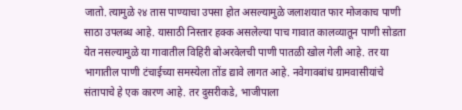जातो. त्यामुळे २४ तास पाण्याचा उपसा होत असल्यामुळे जलाशयात फार मोजकाच पाणी साठा उपलब्ध आहे. यासाठी निस्तार हक्क असलेल्या पाच गावात कालव्यातून पाणी सोडता येत नसल्यामुळे या गावातील विहिरी बोअरवेलची पाणी पातळी खोल गेली आहे. तर या भागातील पाणी टंचाईच्या समस्येला तोंड द्यावे लागत आहे. नवेगावबांध ग्रामवासीयांचे संतापाचे हे एक कारण आहे. तर दुसरीकडे, भाजीपाला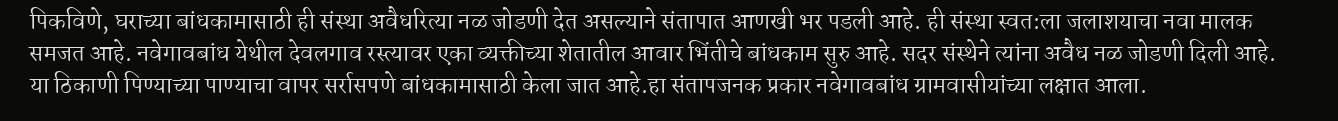पिकविणे, घराच्या बांधकामासाठी ही संस्था अवैधरित्या नळ जोडणी देत असल्याने संतापात आणखी भर पडली आहे. ही संस्था स्वत:ला जलाशयाचा नवा मालक समजत आहे. नवेगावबांध येथील देवलगाव रस्त्यावर एका व्यक्तीच्या शेतातील आवार भिंतीचे बांधकाम सुरु आहे. सदर संस्थेने त्यांना अवैध नळ जोडणी दिली आहे. या ठिकाणी पिण्याच्या पाण्याचा वापर सर्रासपणे बांधकामासाठी केला जात आहे.हा संतापजनक प्रकार नवेगावबांध ग्रामवासीयांच्या लक्षात आला.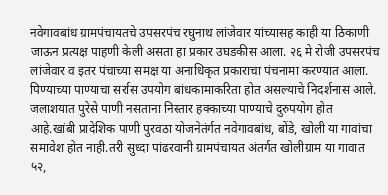नवेगावबांध ग्रामपंचायतचे उपसरपंच रघुनाथ लांजेवार यांच्यासह काही या ठिकाणी जाऊन प्रत्यक्ष पाहणी केली असता हा प्रकार उघडकीस आला. २६ मे रोजी उपसरपंच लांजेवार व इतर पंचाच्या समक्ष या अनाधिकृत प्रकाराचा पंचनामा करण्यात आला. पिण्याच्या पाण्याचा सर्रास उपयोग बांधकामाकरिता होत असल्याचे निदर्शनास आले. जलाशयात पुरेसे पाणी नसताना निस्तार हक्काच्या पाण्याचे दुरुपयोग होत आहे.खांबी प्रादेशिक पाणी पुरवठा योजनेतंर्गत नवेगावबांध, बोंडे, खोली या गावांचा समावेश होत नाही.तरी सुध्दा पांढरवानी ग्रामपंचायत अंतर्गत खोलीग्राम या गावात ५२,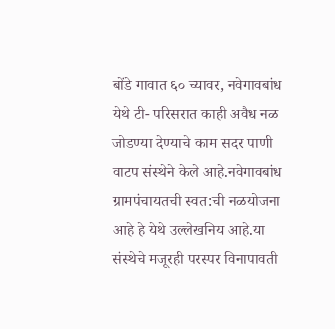बोंडे गावात ६० च्यावर, नवेगावबांध येथे टी- परिसरात काही अवैध नळ जोडण्या देण्याचे काम सदर पाणी वाटप संस्थेने केले आहे.नवेगावबांध ग्रामपंचायतची स्वत:ची नळयोजना आहे हे येथे उल्लेखनिय आहे.या संस्थेचे मजूरही परस्पर विनापावती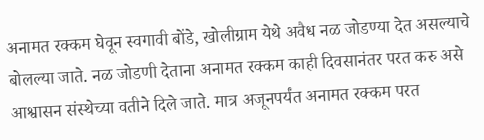अनामत रक्कम घेवून स्वगावी बोंडे, खोलीग्राम येथे अवैध नळ जोडण्या देत असल्याचे बोलल्या जाते. नळ जोडणी देताना अनामत रक्कम काही दिवसानंतर परत करु असे आश्वासन संस्थेच्या वतीने दिले जाते. मात्र अजूनपर्यंत अनामत रक्कम परत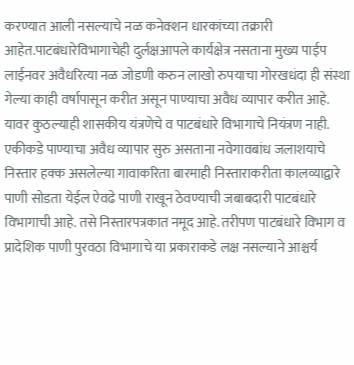करण्यात आली नसल्याचे नळ कनेक्शन धारकांच्या तक्रारी आहेत.पाटबंधारेविभागाचेही दुर्लक्षआपले कार्यक्षेत्र नसताना मुख्य पाईप लाईनवर अवैधरित्या नळ जोडणी करुन लाखो रुपयाचा गोरखधंदा ही संस्था गेल्या काही वर्षापासून करीत असून पाण्याचा अवैध व्यापार करीत आहे. यावर कुठल्याही शासकीय यंत्रणेचे व पाटबंधारे विभागाचे नियंत्रण नाही. एकीकडे पाण्याचा अवैध व्यापार सुरु असताना नवेगावबांध जलाशयाचे निस्तार हक्क असलेल्या गावाकरिता बारमाही निस्ताराकरीता कालव्याद्वारे पाणी सोडता येईल ऐवढे पाणी राखून ठेवण्याची जबाबदारी पाटबंधारे विभागाची आहे. तसे निस्तारपत्रकात नमूद आहे. तरीपण पाटबंधारे विभाग व प्रादेशिक पाणी पुरवठा विभागाचे या प्रकाराकडे लक्ष नसल्याने आश्चर्य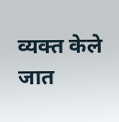व्यक्त केले जात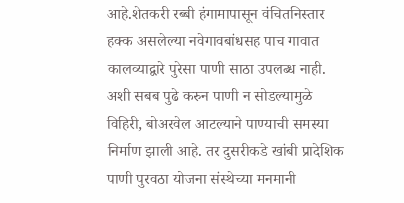आहे.शेतकरी रब्बी हंगामापासून वंचितनिस्तार हक्क असलेल्या नवेगावबांधसह पाच गावात कालव्याद्वारे पुरेसा पाणी साठा उपलब्ध नाही. अशी सबब पुढे करुन पाणी न सोडल्यामुळे विहिरी, बोअरवेल आटल्याने पाण्याची समस्या निर्माण झाली आहे. तर दुसरीकडे खांबी प्रादेशिक पाणी पुरवठा योजना संस्थेच्या मनमानी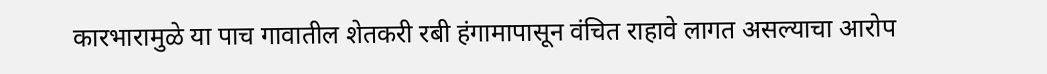कारभारामुळे या पाच गावातील शेतकरी रबी हंगामापासून वंचित राहावे लागत असल्याचा आरोप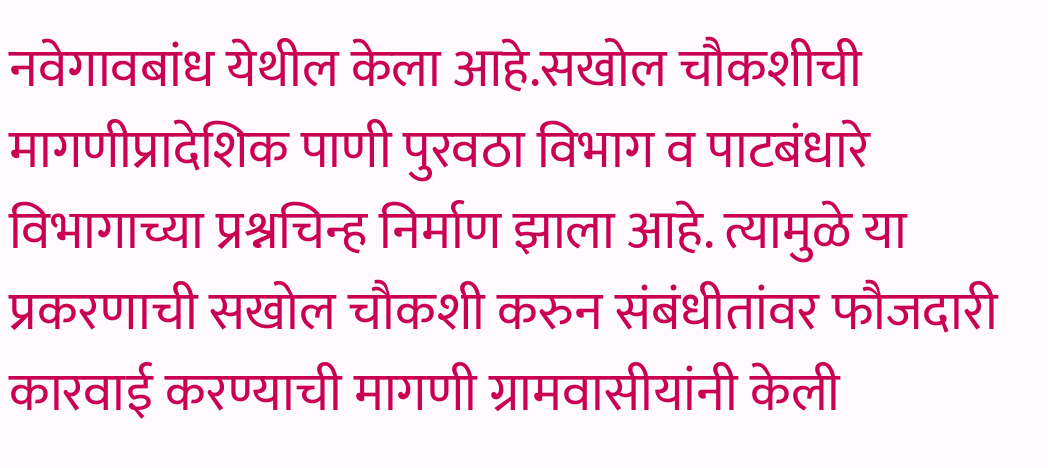नवेगावबांध येथील केला आहे.सखोल चौकशीची मागणीप्रादेशिक पाणी पुरवठा विभाग व पाटबंधारे विभागाच्या प्रश्नचिन्ह निर्माण झाला आहे. त्यामुळे या प्रकरणाची सखोल चौकशी करुन संबंधीतांवर फौजदारी कारवाई करण्याची मागणी ग्रामवासीयांनी केली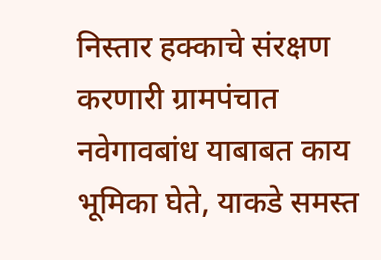निस्तार हक्काचे संरक्षण करणारी ग्रामपंचात नवेगावबांध याबाबत काय भूमिका घेते, याकडे समस्त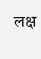लक्ष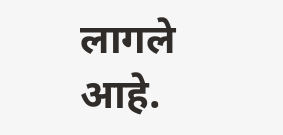लागले आहे.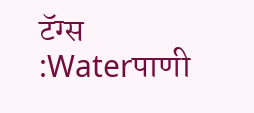टॅग्स :Waterपाणी